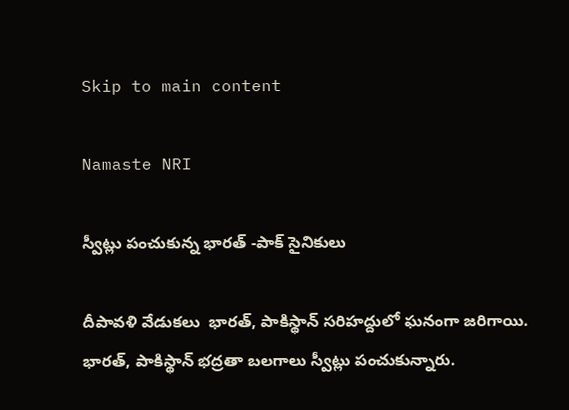Skip to main content

Namaste NRI

స్వీట్లు పంచుకున్న భారత్ -పాక్ సైనికులు

దీపావళి వేడుకలు  భారత్‌, పాకిస్థాన్‌ సరిహద్దులో ఘనంగా జరిగాయి. భారత్‌, పాకిస్థాన్‌ భద్రతా బలగాలు స్వీట్లు పంచుకున్నారు.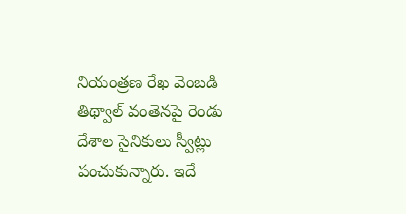నియంత్రణ రేఖ వెంబడి తిథ్వాల్‌ వంతెనపై రెండు దేశాల సైనికులు స్వీట్లు పంచుకున్నారు. ఇదే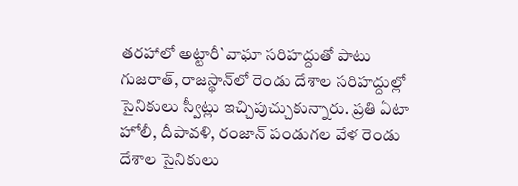తరహాలో అట్టారీ`వాఘా సరిహద్దుతో పాటు గుజరాత్‌, రాజస్థాన్‌లో రెండు దేశాల సరిహద్దుల్లో సైనికులు స్వీట్లు ఇచ్చిపుచ్చుకున్నారు. ప్రతి ఏటా హోలీ, దీపావళి, రంజాన్‌ పండుగల వేళ రెండు దేశాల సైనికులు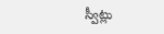స్వీట్లు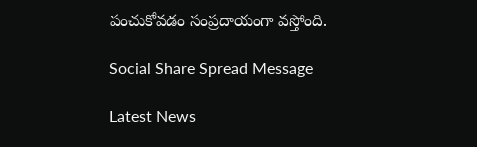పంచుకోవడం సంప్రదాయంగా వస్తోంది.

Social Share Spread Message

Latest News